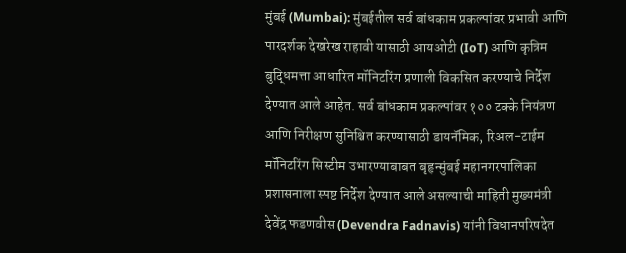मुंबई (Mumbai): मुंबईतील सर्व बांधकाम प्रकल्पांवर प्रभावी आणि पारदर्शक देखरेख राहावी यासाठी आयओटी (IoT) आणि कृत्रिम बुद्धिमत्ता आधारित मॉनिटरिंग प्रणाली विकसित करण्याचे निर्देश देण्यात आले आहेत. सर्व बांधकाम प्रकल्पांवर १०० टक्के नियंत्रण आणि निरीक्षण सुनिश्चित करण्यासाठी डायनॅमिक, रिअल-टाईम मॉनिटरिंग सिस्टीम उभारण्याबाबत बृहृन्मुंबई महानगरपालिका प्रशासनाला स्पष्ट निर्देश देण्यात आले असल्याची माहिती मुख्यमंत्री देवेंद्र फडणवीस (Devendra Fadnavis) यांनी विधानपरिषदेत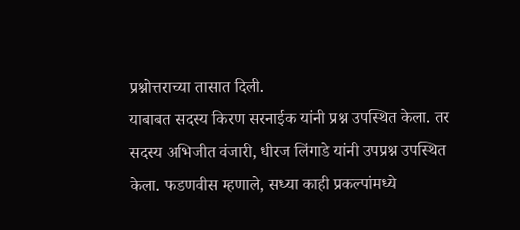प्रश्नोत्तराच्या तासात दिली.
याबाबत सदस्य किरण सरनाईक यांनी प्रश्न उपस्थित केला. तर सदस्य अभिजीत वंजारी, धीरज लिंगाडे यांनी उपप्रश्न उपस्थित केला. फडणवीस म्हणाले, सध्या काही प्रकल्पांमध्ये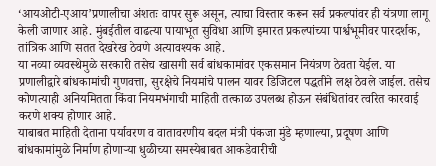‘आयओटी-एआय’प्रणालीचा अंशतः वापर सुरू असून, त्याचा विस्तार करून सर्व प्रकल्पांवर ही यंत्रणा लागू केली जाणार आहे. मुंबईतील वाढत्या पायाभूत सुविधा आणि इमारत प्रकल्पांच्या पार्श्वभूमीवर पारदर्शक, तांत्रिक आणि सतत देखरेख ठेवणे अत्यावश्यक आहे.
या नव्या व्यवस्थेमुळे सरकारी तसेच खासगी सर्व बांधकामांवर एकसमान नियंत्रण ठेवता येईल. या प्रणालीद्वारे बांधकामांची गुणवत्ता, सुरक्षेचे नियमांचे पालन यावर डिजिटल पद्धतीने लक्ष ठेवले जाईल. तसेच कोणत्याही अनियमितता किंवा नियमभंगाची माहिती तत्काळ उपलब्ध होऊन संबंधितांवर त्वरित कारवाई करणे शक्य होणार आहे.
याबाबत माहिती देताना पर्यावरण व वातावरणीय बदल मंत्री पंकजा मुंडे म्हणाल्या, प्रदूषण आणि बांधकामांमुळे निर्माण होणाऱ्या धुळीच्या समस्येबाबत आकडेवारीची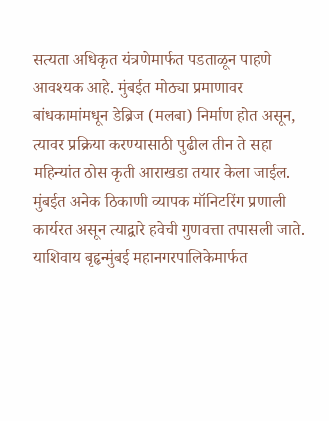सत्यता अधिकृत यंत्रणेमार्फत पडताळून पाहणे आवश्यक आहे. मुंबईत मोठ्या प्रमाणावर बांधकामांमधून डेब्रिज (मलबा) निर्माण होत असून, त्यावर प्रक्रिया करण्यासाठी पुढील तीन ते सहा महिन्यांत ठोस कृती आराखडा तयार केला जाईल. मुंबईत अनेक ठिकाणी व्यापक मॉनिटरिंग प्रणाली कार्यरत असून त्याद्वारे हवेची गुणवत्ता तपासली जाते.
याशिवाय बृहृन्मुंबई महानगरपालिकेमार्फत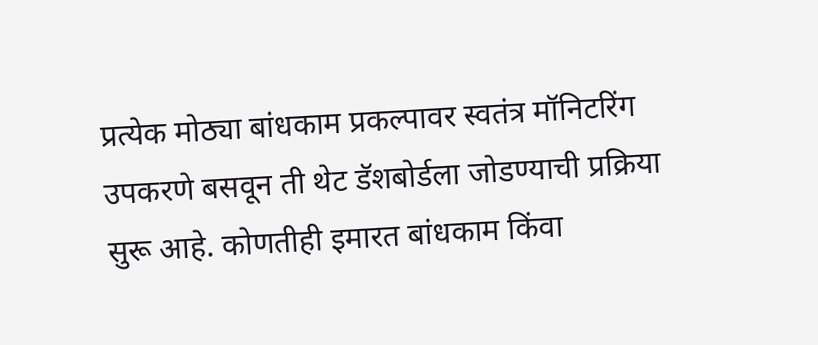प्रत्येक मोठ्या बांधकाम प्रकल्पावर स्वतंत्र मॉनिटरिंग उपकरणे बसवून ती थेट डॅशबोर्डला जोडण्याची प्रक्रिया सुरू आहे. कोणतीही इमारत बांधकाम किंवा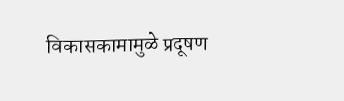विकासकामामुळे प्रदूषण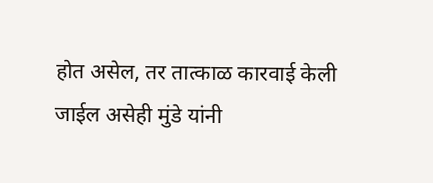होत असेल, तर तात्काळ कारवाई केली जाईल असेही मुंडे यांनी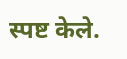स्पष्ट केले.